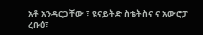አቶ አንዳርጋቸው ፣ ዩናይትድ ስቴትስና ና አውሮፓ
ረቡዕ፣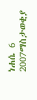ነሐሴ 6 2007ማስታወቂያ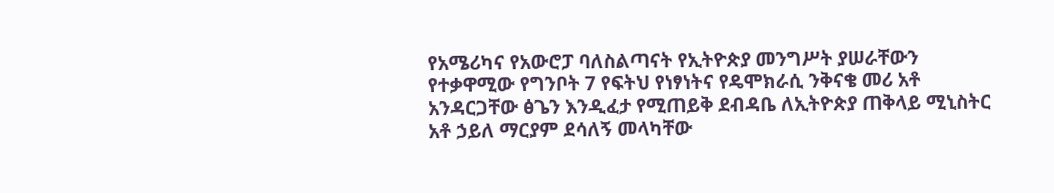የአሜሪካና የአውሮፓ ባለስልጣናት የኢትዮጵያ መንግሥት ያሠራቸውን የተቃዋሚው የግንቦት 7 የፍትህ የነፃነትና የዴሞክራሲ ንቅናቄ መሪ አቶ አንዳርጋቸው ፅጌን እንዲፈታ የሚጠይቅ ደብዳቤ ለኢትዮጵያ ጠቅላይ ሚኒስትር አቶ ኃይለ ማርያም ደሳለኝ መላካቸው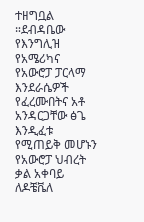ተዘግቧል ።ደብዳቤው የእንግሊዝ የአሜሪካና የአውሮፓ ፓርላማ እንደራሴዎች የፈረሙበትና አቶ አንዳርጋቸው ፅጌ እንዲፈቱ የሚጠይቅ መሆኑን የአውሮፓ ህብረት ቃል አቀባይ ለዶቼቬለ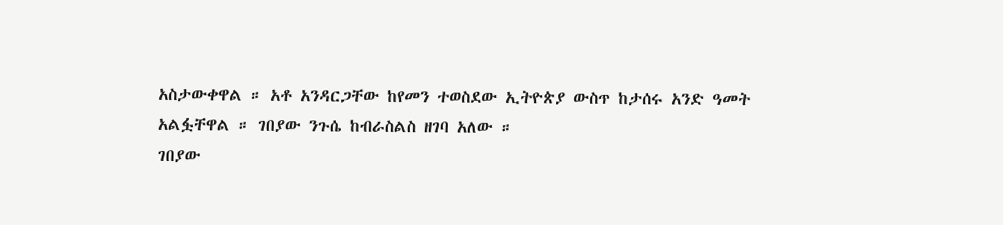አስታውቀዋል ። አቶ አንዳርጋቸው ከየመን ተወስደው ኢትዮጵያ ውስጥ ከታሰሩ አንድ ዓመት አልፏቸዋል ። ገበያው ንጉሴ ከብራስልስ ዘገባ አለው ።
ገበያው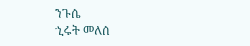ንጉሴ
ኂሩት መለሰ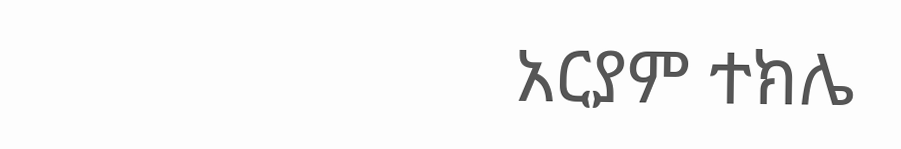አርያም ተክሌ